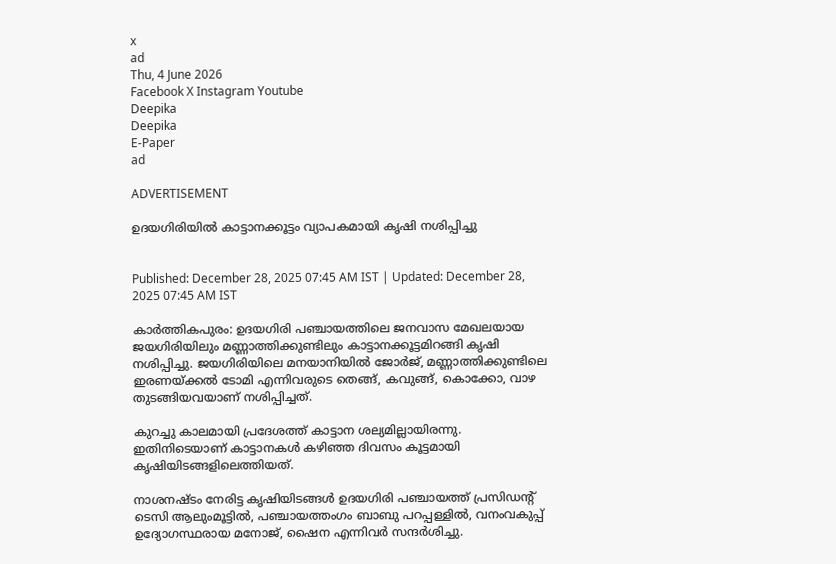x
ad
Thu, 4 June 2026
Facebook X Instagram Youtube
Deepika
Deepika
E-Paper
ad

ADVERTISEMENT

ഉദയഗിരിയിൽ കാട്ടാനക്കൂട്ടം വ്യാപകമായി കൃഷി നശിപ്പിച്ചു


Published: December 28, 2025 07:45 AM IST | Updated: December 28, 2025 07:45 AM IST

കാർത്തികപുരം: ഉദയഗിരി പഞ്ചായത്തിലെ ജനവാസ മേഖലയായ ജയഗിരിയിലും മണ്ണാത്തിക്കുണ്ടിലും കാട്ടാനക്കൂട്ടമിറങ്ങി കൃഷി നശിപ്പിച്ചു. ജയഗിരിയിലെ മനയാനിയിൽ ജോർജ്, മണ്ണാത്തിക്കുണ്ടിലെ ഇരണയ്ക്കൽ ടോമി എന്നിവരുടെ തെങ്ങ്, കവുങ്ങ്, കൊക്കോ, വാഴ തുടങ്ങിയവയാണ് നശിപ്പിച്ചത്.

കുറച്ചു കാലമായി പ്രദേശത്ത് കാട്ടാന ശല്യമില്ലായിരന്നു. ഇതിനിടെയാണ് കാട്ടാനകൾ കഴിഞ്ഞ ദിവസം കൂട്ടമായി കൃഷിയിടങ്ങളിലെത്തിയത്.

നാശനഷ്ടം നേരിട്ട കൃഷിയിടങ്ങൾ ഉദയഗിരി പഞ്ചായത്ത് പ്രസിഡന്‍റ് ടെസി ആലുംമൂട്ടിൽ, പഞ്ചായത്തംഗം ബാബു പറപ്പള്ളിൽ, വനംവകുപ്പ് ഉദ്യോഗസ്ഥരായ മനോജ്, ഷൈന എന്നിവർ സന്ദർശിച്ചു.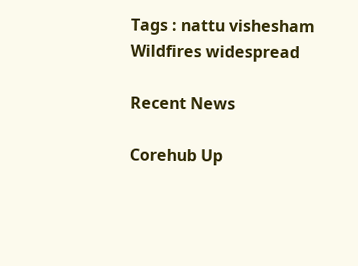Tags : nattu vishesham Wildfires widespread

Recent News

Corehub Up